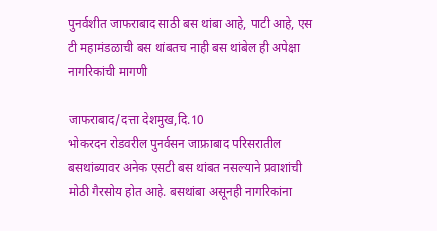पुनर्वशीत जाफराबाद साठी बस थांबा आहे, पाटी आहे, एस टी महामंडळाची बस थांबतच नाही बस थांबेल ही अपेक्षा नागरिकांची मागणी

जाफराबाद/दत्ता देशमुख,दि.10
भोकरदन रोडवरील पुनर्वसन जाफ्राबाद परिसरातील बसथांब्यावर अनेक एसटी बस थांबत नसल्याने प्रवाशांची मोठी गैरसोय होत आहे. बसथांबा असूनही नागरिकांना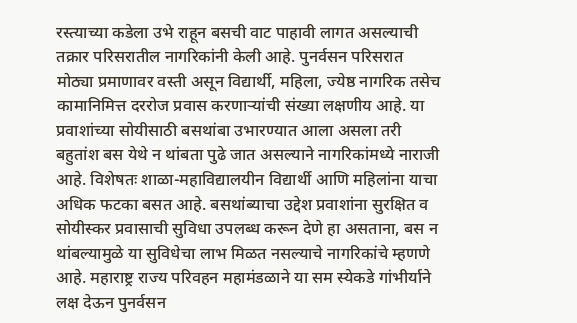रस्त्याच्या कडेला उभे राहून बसची वाट पाहावी लागत असल्याची तक्रार परिसरातील नागरिकांनी केली आहे. पुनर्वसन परिसरात मोठ्या प्रमाणावर वस्ती असून विद्यार्थी, महिला, ज्येष्ठ नागरिक तसेच कामानिमित्त दररोज प्रवास करणाऱ्यांची संख्या लक्षणीय आहे. या प्रवाशांच्या सोयीसाठी बसथांबा उभारण्यात आला असला तरी बहुतांश बस येथे न थांबता पुढे जात असल्याने नागरिकांमध्ये नाराजी आहे. विशेषतः शाळा-महाविद्यालयीन विद्यार्थी आणि महिलांना याचा अधिक फटका बसत आहे. बसथांब्याचा उद्देश प्रवाशांना सुरक्षित व सोयीस्कर प्रवासाची सुविधा उपलब्ध करून देणे हा असताना, बस न थांबल्यामुळे या सुविधेचा लाभ मिळत नसल्याचे नागरिकांचे म्हणणे आहे. महाराष्ट्र राज्य परिवहन महामंडळाने या सम स्येकडे गांभीर्याने लक्ष देऊन पुनर्वसन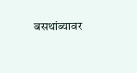बसथांब्यावर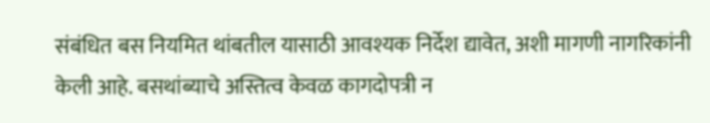संबंधित बस नियमित थांबतील यासाठी आवश्यक निर्देश द्यावेत, अशी मागणी नागरिकांनी केली आहे. बसथांब्याचे अस्तित्व केवळ कागदोपत्री न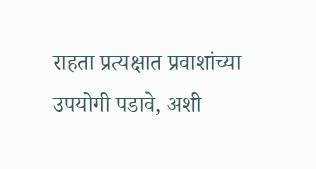राहता प्रत्यक्षात प्रवाशांच्या उपयोगी पडावे, अशी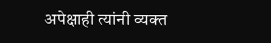अपेक्षाही त्यांनी व्यक्त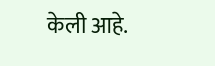केली आहे.